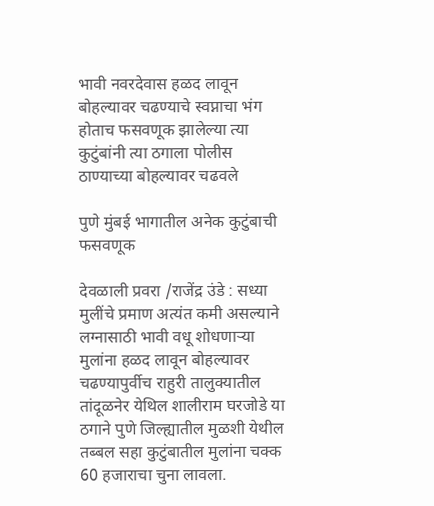भावी नवरदेवास हळद लावून बोहल्यावर चढण्याचे स्वप्नाचा भंग होताच फसवणूक झालेल्या त्या कुटुंबांनी त्या ठगाला पोलीस ठाण्याच्या बोहल्यावर चढवले

पुणे मुंबई भागातील अनेक कुटुंबाची फसवणूक

देवळाली प्रवरा /राजेंद्र उंडे : सध्या मुलींचे प्रमाण अत्यंत कमी असल्याने लग्नासाठी भावी वधू शोधणार्‍या मुलांना हळद लावून बोहल्यावर चढण्यापुर्वीच राहुरी तालुक्यातील तांदूळनेर येथिल शालीराम घरजोडे या ठगाने पुणे जिल्ह्यातील मुळशी येथील तब्बल सहा कुटुंबातील मुलांना चक्क 60 हजाराचा चुना लावला.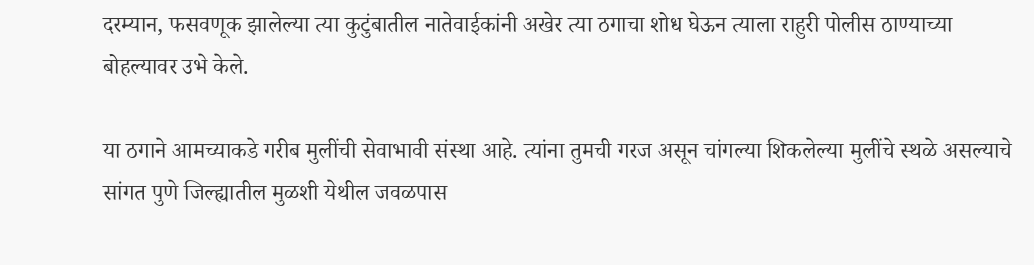दरम्यान, फसवणूक झालेल्या त्या कुटुंबातील नातेवाईकांनी अखेर त्या ठगाचा शोध घेऊन त्याला राहुरी पोलीस ठाण्याच्या बोहल्यावर उभे केले.

या ठगाने आमच्याकडे गरीब मुलींची सेवाभावी संस्था आहे. त्यांना तुमची गरज असून चांगल्या शिकलेल्या मुलींचे स्थळे असल्याचे सांगत पुणे जिल्ह्यातील मुळशी येथील जवळपास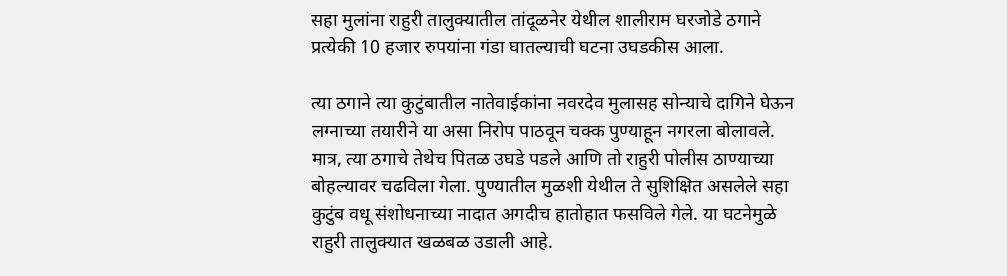सहा मुलांना राहुरी तालुक्यातील तांदूळनेर येथील शालीराम घरजोडे ठगाने प्रत्येकी 10 हजार रुपयांना गंडा घातल्याची घटना उघडकीस आला.

त्या ठगाने त्या कुटुंबातील नातेवाईकांना नवरदेव मुलासह सोन्याचे दागिने घेऊन लग्नाच्या तयारीने या असा निरोप पाठवून चक्क पुण्याहून नगरला बोलावले. मात्र, त्या ठगाचे तेथेच पितळ उघडे पडले आणि तो राहुरी पोलीस ठाण्याच्या बोहल्यावर चढविला गेला. पुण्यातील मुळशी येथील ते सुशिक्षित असलेले सहा कुटुंब वधू संशोधनाच्या नादात अगदीच हातोहात फसविले गेले. या घटनेमुळे राहुरी तालुक्यात खळबळ उडाली आहे.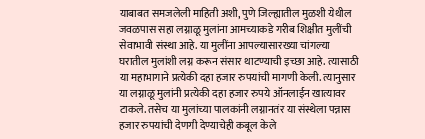याबाबत समजलेली माहिती अशी, पुणे जिल्ह्यातील मुळशी येथील जवळपास सहा लग्नाळू मुलांना आमच्याकडे गरीब शिक्षीत मुलींची सेवाभावी संस्था आहे. या मुलींना आपल्यासारख्या चांगल्या घरातील मुलांशी लग्न करून संसार थाटण्याची इच्छा आहे. त्यासाठी या महाभागाने प्रत्येकी दहा हजार रुपयांची मागणी केली. त्यानुसार या लग्नाळू मुलांनी प्रत्येकी दहा हजार रुपये ऑनलाईन खात्यावर टाकले. तसेच या मुलांच्या पालकांनी लग्नानतंर या संस्थेला पन्नास हजार रुपयांची देणगी देण्याचेही कबूल केले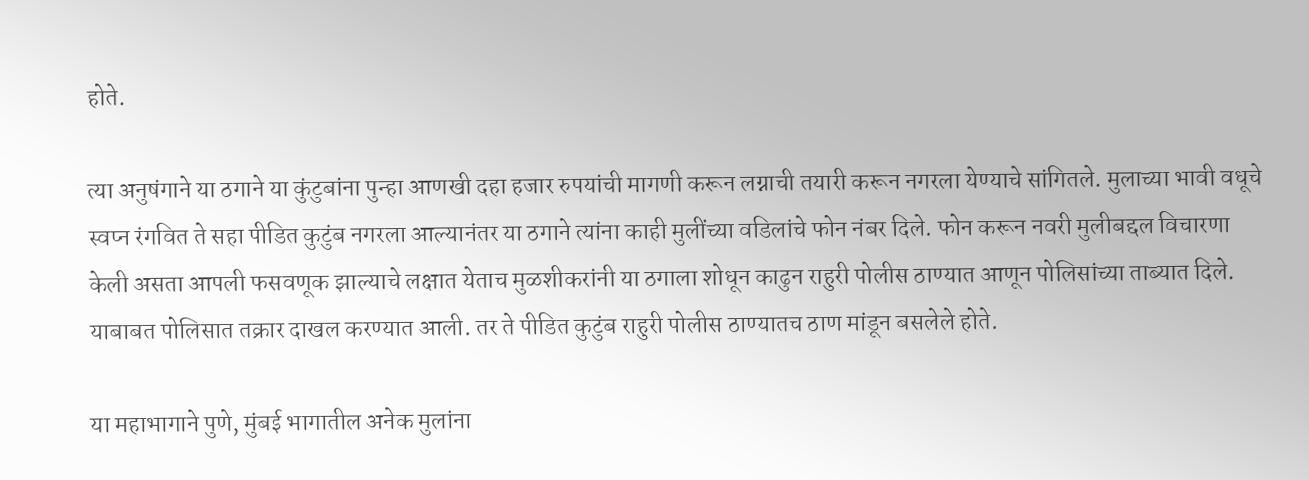होते.

त्या अनुषंगाने या ठगाने या कुंटुबांना पुन्हा आणखी दहा हजार रुपयांची मागणी करून लग्नाची तयारी करून नगरला येण्याचे सांगितले. मुलाच्या भावी वधूचे स्वप्न रंगवित ते सहा पीडित कुटुंब नगरला आल्यानंतर या ठगाने त्यांना काही मुलींच्या वडिलांचे फोन नंबर दिले. फोन करून नवरी मुलीबद्दल विचारणा केली असता आपली फसवणूक झाल्याचे लक्षात येताच मुळशीकरांनी या ठगाला शोधून काढुन राहुरी पोलीस ठाण्यात आणून पोलिसांच्या ताब्यात दिले. याबाबत पोलिसात तक्रार दाखल करण्यात आली. तर ते पीडित कुटुंब राहुरी पोलीस ठाण्यातच ठाण मांडून बसलेले होते.

या महाभागाने पुणे, मुंबई भागातील अनेक मुलांना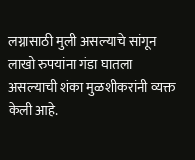लग्नासाठी मुली असल्याचे सांगून लाखो रुपयांना गंडा घातला असल्याची शंका मुळशीकरांनी व्यक्त केली आहे.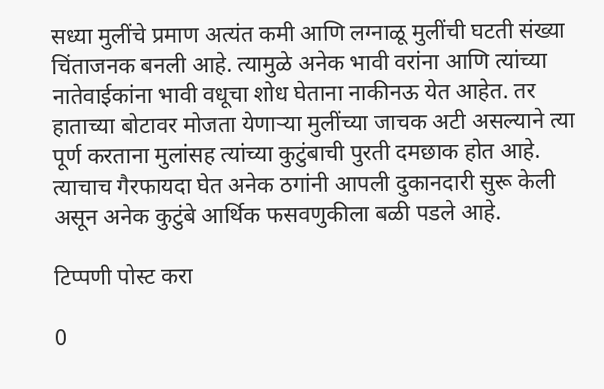सध्या मुलींचे प्रमाण अत्यंत कमी आणि लग्नाळू मुलींची घटती संख्या चिंताजनक बनली आहे. त्यामुळे अनेक भावी वरांना आणि त्यांच्या नातेवाईकांना भावी वधूचा शोध घेताना नाकीनऊ येत आहेत. तर हाताच्या बोटावर मोजता येणार्‍या मुलींच्या जाचक अटी असल्याने त्या पूर्ण करताना मुलांसह त्यांच्या कुटुंबाची पुरती दमछाक होत आहे. त्याचाच गैरफायदा घेत अनेक ठगांनी आपली दुकानदारी सुरू केली असून अनेक कुटुंबे आर्थिक फसवणुकीला बळी पडले आहे.

टिप्पणी पोस्ट करा

0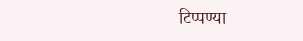टिप्पण्या